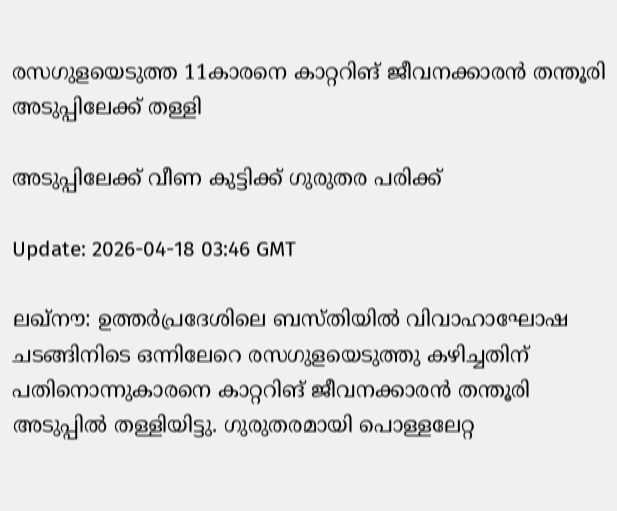രസഗുളയെടുത്ത 11കാരനെ കാറ്ററിങ് ജീവനക്കാരന്‍ തന്തൂരി അടുപ്പിലേക്ക് തള്ളി

അടുപ്പിലേക്ക് വീണ കുട്ടിക്ക് ഗുരുതര പരിക്ക്

Update: 2026-04-18 03:46 GMT

ലഖ്നൗ: ഉത്തര്‍പ്രദേശിലെ ബസ്തിയില്‍ വിവാഹാഘോഷ ചടങ്ങിനിടെ ഒന്നിലേറെ രസഗുളയെടുത്തു കഴിച്ചതിന് പതിനൊന്നുകാരനെ കാറ്ററിങ് ജീവനക്കാരന്‍ തന്തൂരി അടുപ്പില്‍ തള്ളിയിട്ടു. ഗുരുതരമായി പൊള്ളലേറ്റ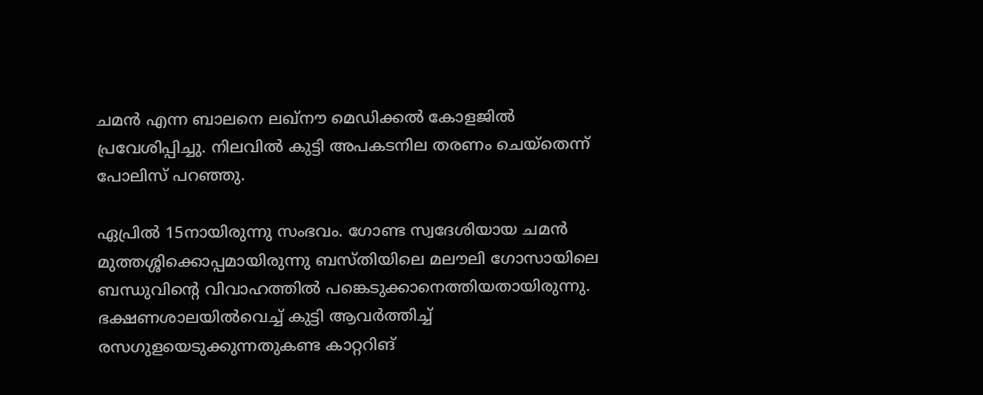ചമന്‍ എന്ന ബാലനെ ലഖ്‌നൗ മെഡിക്കല്‍ കോളജില്‍ പ്രവേശിപ്പിച്ചു. നിലവില്‍ കുട്ടി അപകടനില തരണം ചെയ്തെന്ന് പോലിസ് പറഞ്ഞു.

ഏപ്രില്‍ 15നായിരുന്നു സംഭവം. ഗോണ്ട സ്വദേശിയായ ചമന്‍ മുത്തശ്ശിക്കൊപ്പമായിരുന്നു ബസ്തിയിലെ മലൗലി ഗോസായിലെ ബന്ധുവിന്റെ വിവാഹത്തില്‍ പങ്കെടുക്കാനെത്തിയതായിരുന്നു. ഭക്ഷണശാലയില്‍വെച്ച് കുട്ടി ആവര്‍ത്തിച്ച് രസഗുളയെടുക്കുന്നതുകണ്ട കാറ്ററിങ്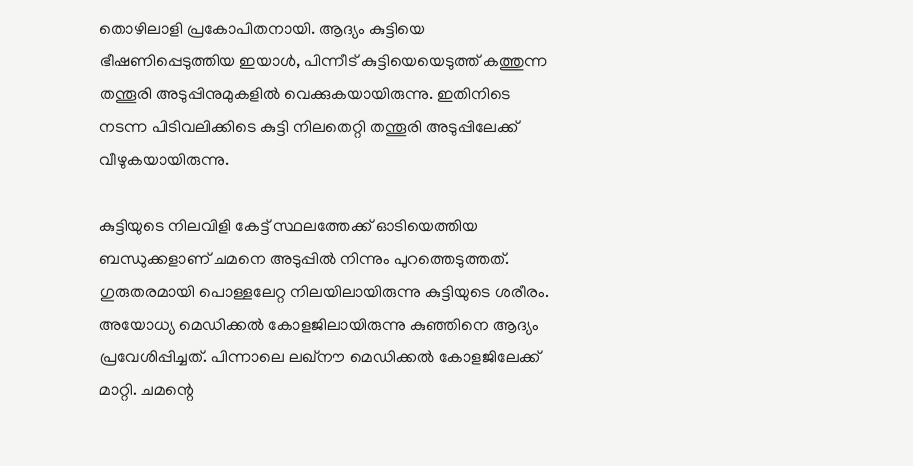തൊഴിലാളി പ്രകോപിതനായി. ആദ്യം കുട്ടിയെ ഭീഷണിപ്പെടുത്തിയ ഇയാള്‍, പിന്നീട് കുട്ടിയെയെടുത്ത് കത്തുന്ന തന്തൂരി അടുപ്പിനുമുകളില്‍ വെക്കുകയായിരുന്നു. ഇതിനിടെ നടന്ന പിടിവലിക്കിടെ കുട്ടി നിലതെറ്റി തന്തൂരി അടുപ്പിലേക്ക് വീഴുകയായിരുന്നു.

കുട്ടിയുടെ നിലവിളി കേട്ട് സ്ഥലത്തേക്ക് ഓടിയെത്തിയ ബന്ധുക്കളാണ് ചമനെ അടുപ്പില്‍ നിന്നും പുറത്തെടുത്തത്. ഗുരുതരമായി പൊള്ളലേറ്റ നിലയിലായിരുന്നു കുട്ടിയുടെ ശരീരം. അയോധ്യ മെഡിക്കല്‍ കോളജിലായിരുന്നു കുഞ്ഞിനെ ആദ്യം പ്രവേശിപ്പിച്ചത്. പിന്നാലെ ലഖ്നൗ മെഡിക്കല്‍ കോളജിലേക്ക് മാറ്റി. ചമന്റെ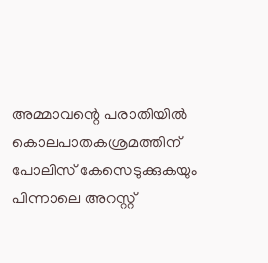അമ്മാവന്റെ പരാതിയില്‍ കൊലപാതകശ്രമത്തിന് പോലിസ് കേസെടുക്കുകയും പിന്നാലെ അറസ്റ്റ്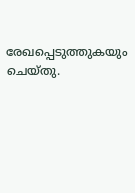രേഖപ്പെടുത്തുകയും ചെയ്തു.